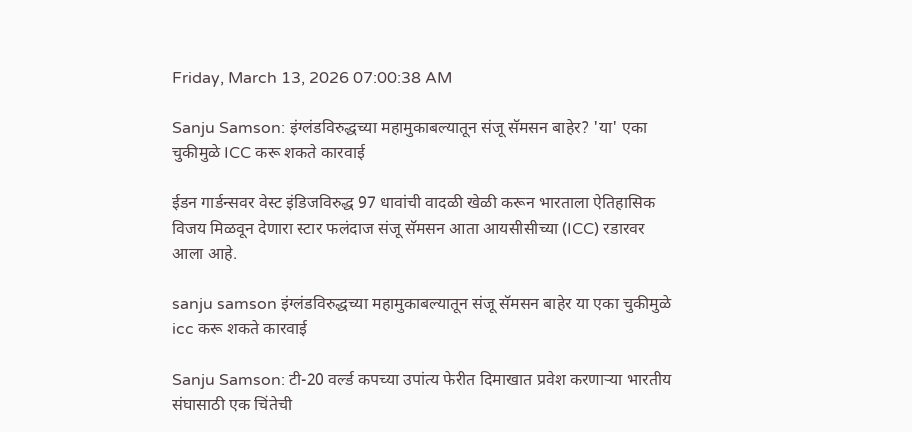Friday, March 13, 2026 07:00:38 AM

Sanju Samson: इंग्लंडविरुद्धच्या महामुकाबल्यातून संजू सॅमसन बाहेर? 'या' एका चुकीमुळे ICC करू शकते कारवाई

ईडन गार्डन्सवर वेस्ट इंडिजविरुद्ध 97 धावांची वादळी खेळी करून भारताला ऐतिहासिक विजय मिळवून देणारा स्टार फलंदाज संजू सॅमसन आता आयसीसीच्या (ICC) रडारवर आला आहे.

sanju samson इंग्लंडविरुद्धच्या महामुकाबल्यातून संजू सॅमसन बाहेर या एका चुकीमुळे icc करू शकते कारवाई

Sanju Samson: टी-20 वर्ल्ड कपच्या उपांत्य फेरीत दिमाखात प्रवेश करणाऱ्या भारतीय संघासाठी एक चिंतेची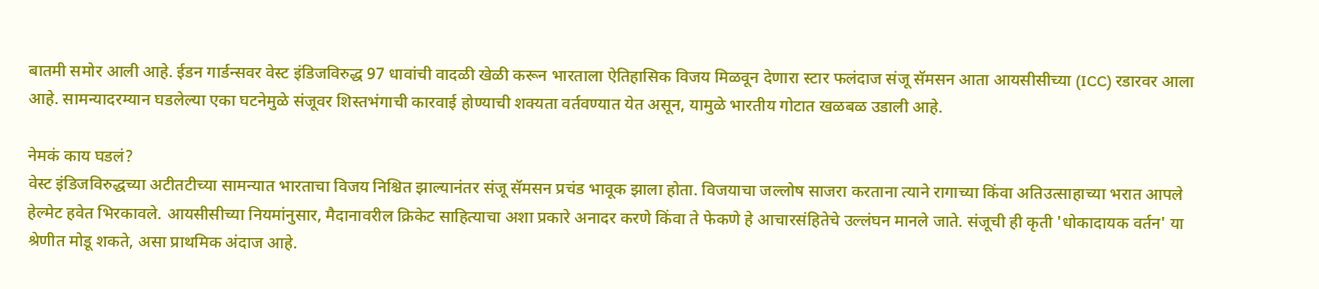बातमी समोर आली आहे. ईडन गार्डन्सवर वेस्ट इंडिजविरुद्ध 97 धावांची वादळी खेळी करून भारताला ऐतिहासिक विजय मिळवून देणारा स्टार फलंदाज संजू सॅमसन आता आयसीसीच्या (ICC) रडारवर आला आहे. सामन्यादरम्यान घडलेल्या एका घटनेमुळे संजूवर शिस्तभंगाची कारवाई होण्याची शक्यता वर्तवण्यात येत असून, यामुळे भारतीय गोटात खळबळ उडाली आहे.

नेमकं काय घडलं?
वेस्ट इंडिजविरुद्धच्या अटीतटीच्या सामन्यात भारताचा विजय निश्चित झाल्यानंतर संजू सॅमसन प्रचंड भावूक झाला होता. विजयाचा जल्लोष साजरा करताना त्याने रागाच्या किंवा अतिउत्साहाच्या भरात आपले हेल्मेट हवेत भिरकावले. आयसीसीच्या नियमांनुसार, मैदानावरील क्रिकेट साहित्याचा अशा प्रकारे अनादर करणे किंवा ते फेकणे हे आचारसंहितेचे उल्लंघन मानले जाते. संजूची ही कृती 'धोकादायक वर्तन' या श्रेणीत मोडू शकते, असा प्राथमिक अंदाज आहे.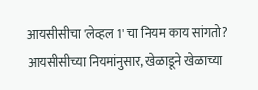आयसीसीचा 'लेव्हल 1' चा नियम काय सांगतो?
आयसीसीच्या नियमांनुसार, खेळाडूने खेळाच्या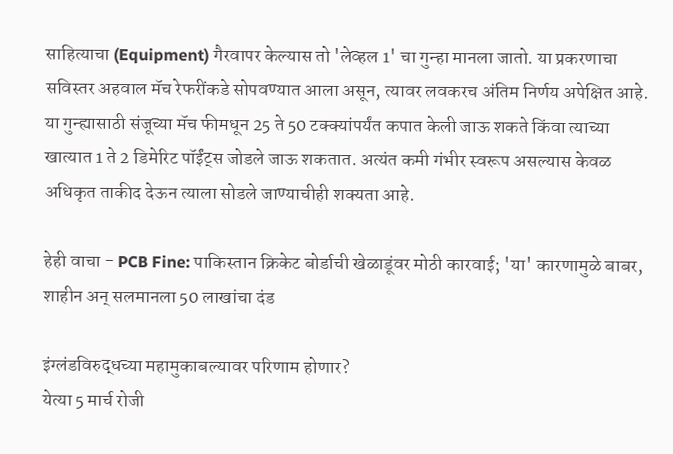साहित्याचा (Equipment) गैरवापर केल्यास तो 'लेव्हल 1' चा गुन्हा मानला जातो. या प्रकरणाचा सविस्तर अहवाल मॅच रेफरींकडे सोपवण्यात आला असून, त्यावर लवकरच अंतिम निर्णय अपेक्षित आहे. या गुन्ह्यासाठी संजूच्या मॅच फीमधून 25 ते 50 टक्क्यांपर्यंत कपात केली जाऊ शकते किंवा त्याच्या खात्यात 1 ते 2 डिमेरिट पॉईंट्स जोडले जाऊ शकतात. अत्यंत कमी गंभीर स्वरूप असल्यास केवळ अधिकृत ताकीद देऊन त्याला सोडले जाण्याचीही शक्यता आहे.

हेही वाचा - PCB Fine: पाकिस्तान क्रिकेट बोर्डाची खेळाडूंवर मोठी कारवाई; 'या' कारणामुळे बाबर, शाहीन अन् सलमानला 50 लाखांचा दंड

इंग्लंडविरुद्धच्या महामुकाबल्यावर परिणाम होणार?
येत्या 5 मार्च रोजी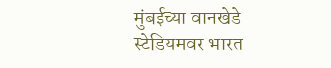मुंबईच्या वानखेडे स्टेडियमवर भारत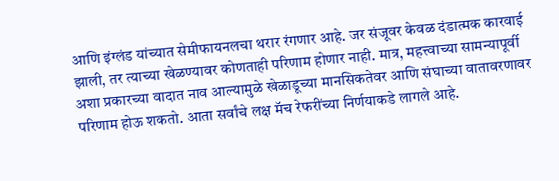आणि इंग्लंड यांच्यात सेमीफायनलचा थरार रंगणार आहे. जर संजूवर केवळ दंडात्मक कारवाई झाली, तर त्याच्या खेळण्यावर कोणताही परिणाम होणार नाही. मात्र, महत्त्वाच्या सामन्यापूर्वी अशा प्रकारच्या वादात नाव आल्यामुळे खेळाडूच्या मानसिकतेवर आणि संघाच्या वातावरणावर परिणाम होऊ शकतो. आता सर्वांचे लक्ष मॅच रेफरींच्या निर्णयाकडे लागले आहे.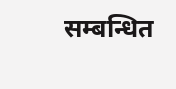सम्बन्धित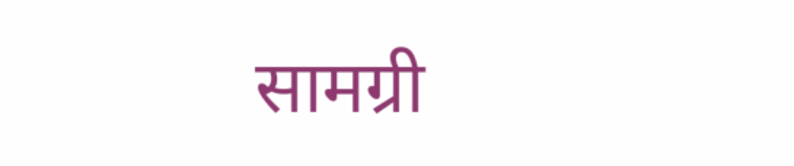सामग्री